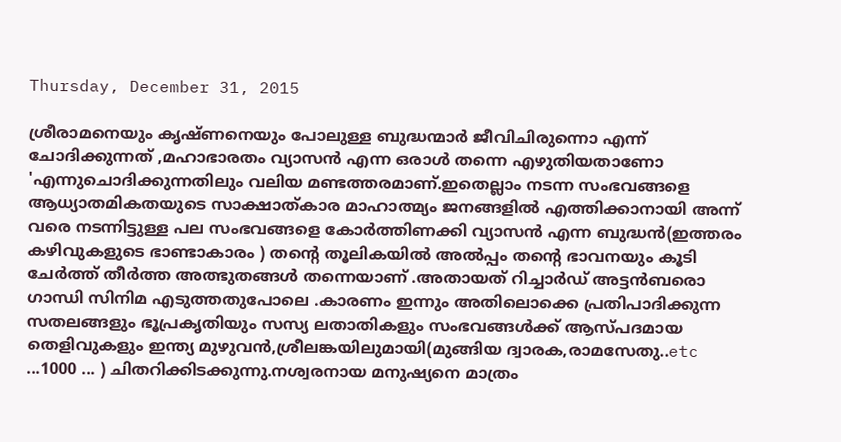Thursday, December 31, 2015

ശ്രീരാമനെയും കൃഷ്ണനെയും പോലുള്ള ബുദ്ധന്മാർ ജീവിചിരുന്നൊ എന്ന് ചോദിക്കുന്നത് ,മഹാഭാരതം വ്യാസൻ എന്ന ഒരാൾ തന്നെ എഴുതിയതാണോ 'എന്നുചൊദിക്കുന്നതിലും വലിയ മണ്ടത്തരമാണ്.ഇതെല്ലാം നടന്ന സംഭവങ്ങളെ ആധ്യാതമികതയുടെ സാക്ഷാത്കാര മാഹാത്മ്യം ജനങ്ങളിൽ എത്തിക്കാനായി അന്ന് വരെ നടന്നിട്ടുള്ള പല സംഭവങ്ങളെ കോർത്തിണക്കി വ്യാസൻ എന്ന ബുദ്ധൻ(ഇത്തരം കഴിവുകളുടെ ഭാണ്ടാകാരം ) തന്റെ തൂലികയിൽ അൽപ്പം തന്റെ ഭാവനയും കൂടി ചേർത്ത് തീർത്ത അത്ഭുതങ്ങൾ തന്നെയാണ് .അതായത് റിച്ചാർഡ് അട്ടൻബരൊ ഗാന്ധി സിനിമ എടുത്തതുപോലെ .കാരണം ഇന്നും അതിലൊക്കെ പ്രതിപാദിക്കുന്ന സതലങ്ങളും ഭൂപ്രകൃതിയും സസ്യ ലതാതികളും സംഭവങ്ങൾക്ക് ആസ്പദമായ തെളിവുകളും ഇന്ത്യ മുഴുവൻ,ശ്രീലങ്കയിലുമായി(മുങ്ങിയ ദ്വാരക,രാമസേതു..etc ...1000 ... ) ചിതറിക്കിടക്കുന്നു.നശ്വരനായ മനുഷ്യനെ മാത്രം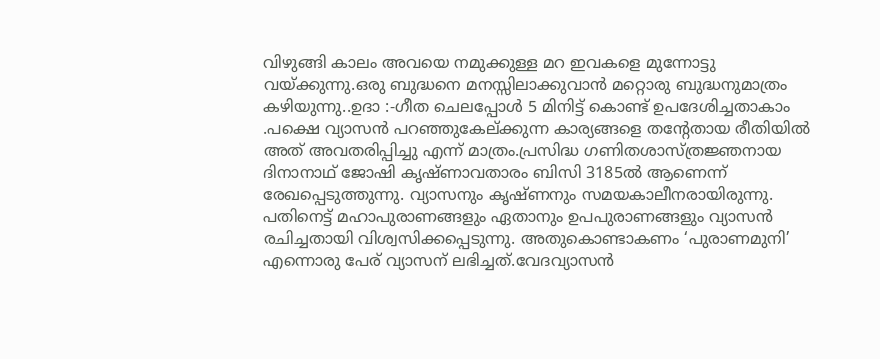വിഴുങ്ങി കാലം അവയെ നമുക്കുള്ള മറ ഇവകളെ മുന്നോട്ടു വയ്ക്കുന്നു.ഒരു ബുദ്ധനെ മനസ്സിലാക്കുവാൻ മറ്റൊരു ബുദ്ധനുമാത്രം കഴിയുന്നു..ഉദാ :-ഗീത ചെലപ്പോൾ 5 മിനിട്ട് കൊണ്ട് ഉപദേശിച്ചതാകാം .പക്ഷെ വ്യാസൻ പറഞ്ഞുകേല്ക്കുന്ന കാര്യങ്ങളെ തന്റേതായ രീതിയിൽ അത് അവതരിപ്പിച്ചു എന്ന് മാത്രം.പ്രസിദ്ധ ഗണിതശാസ്ത്രജ്ഞനായ ദിനാനാഥ്‌ ജോഷി കൃഷ്ണാവതാരം ബിസി 3185ല്‍ ആണെന്ന്‌ രേഖപ്പെടുത്തുന്നു. വ്യാസനും കൃഷ്ണനും സമയകാലീനരായിരുന്നു. പതിനെട്ട്‌ മഹാപുരാണങ്ങളും ഏതാനും ഉപപുരാണങ്ങളും വ്യാസന്‍ രചിച്ചതായി വിശ്വസിക്കപ്പെടുന്നു. അതുകൊണ്ടാകണം ‘പുരാണമുനി’ എന്നൊരു പേര്‌ വ്യാസന്‌ ലഭിച്ചത്‌.വേദവ്യാസന്‍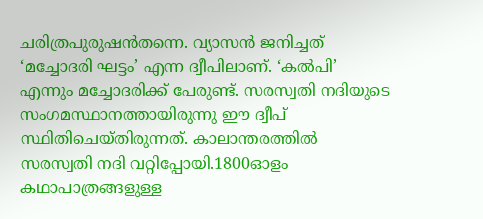ചരിത്രപുരുഷന്‍തന്നെ. വ്യാസന്‍ ജനിച്ചത്‌ ‘മച്ചോദരി ഘട്ടം’ എന്ന ദ്വീപിലാണ്‌. ‘കല്‍പി’ എന്നും മച്ചോദരിക്ക്‌ പേരുണ്ട്‌. സരസ്വതി നദിയുടെ സംഗമസ്ഥാനത്തായിരുന്നു ഈ ദ്വീപ്‌ സ്ഥിതിചെയ്തിരുന്നത്‌. കാലാന്തരത്തില്‍ സരസ്വതി നദി വറ്റിപ്പോയി.1800ഓളം കഥാപാത്രങ്ങളുള്ള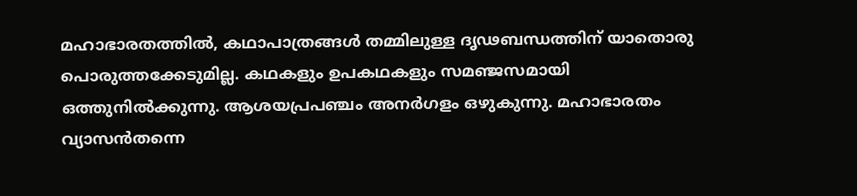മഹാഭാരതത്തില്‍, കഥാപാത്രങ്ങള്‍ തമ്മിലുള്ള ദൃഢബന്ധത്തിന്‌ യാതൊരു പൊരുത്തക്കേടുമില്ല. കഥകളും ഉപകഥകളും സമഞ്ജസമായി ഒത്തുനില്‍ക്കുന്നു. ആശയപ്രപഞ്ചം അനര്‍ഗളം ഒഴുകുന്നു. മഹാഭാരതം വ്യാസന്‍തന്നെ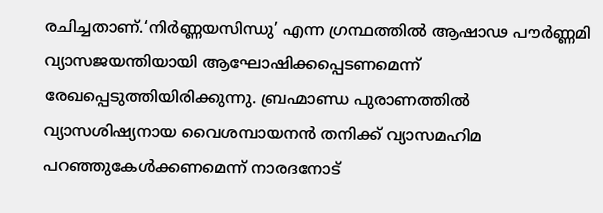രചിച്ചതാണ്‌.‘നിര്‍ണ്ണയസിന്ധു’ എന്ന ഗ്രന്ഥത്തില്‍ ആഷാഢ പൗര്‍ണ്ണമി വ്യാസജയന്തിയായി ആഘോഷിക്കപ്പെടണമെന്ന്‌ രേഖപ്പെടുത്തിയിരിക്കുന്നു. ബ്രഹ്മാണ്ഡ പുരാണത്തില്‍ വ്യാസശിഷ്യനായ വൈശമ്പായനന്‍ തനിക്ക്‌ വ്യാസമഹിമ പറഞ്ഞുകേള്‍ക്കണമെന്ന്‌ നാരദനോട്‌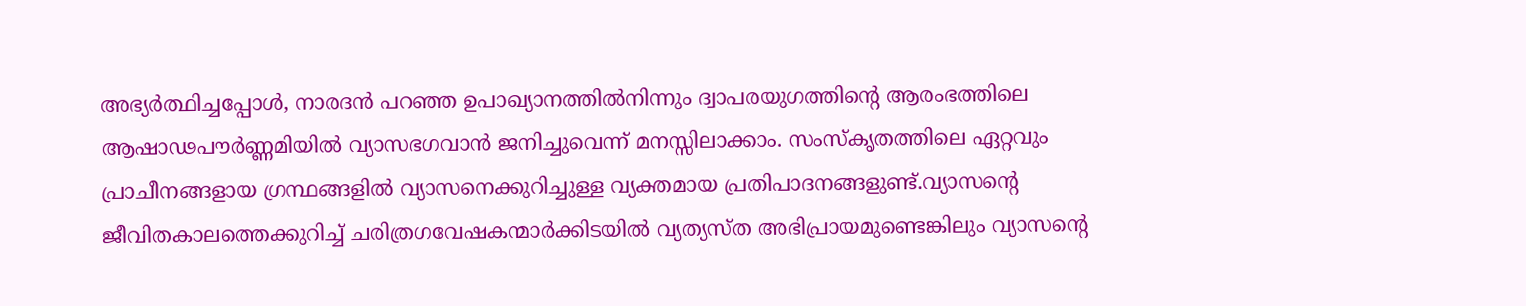അഭ്യര്‍ത്ഥിച്ചപ്പോള്‍, നാരദന്‍ പറഞ്ഞ ഉപാഖ്യാനത്തില്‍നിന്നും ദ്വാപരയുഗത്തിന്റെ ആരംഭത്തിലെ ആഷാഢപൗര്‍ണ്ണമിയില്‍ വ്യാസഭഗവാന്‍ ജനിച്ചുവെന്ന്‌ മനസ്സിലാക്കാം. സംസ്കൃതത്തിലെ ഏറ്റവും പ്രാചീനങ്ങളായ ഗ്രന്ഥങ്ങളില്‍ വ്യാസനെക്കുറിച്ചുള്ള വ്യക്തമായ പ്രതിപാദനങ്ങളുണ്ട്‌.വ്യാസന്റെ ജീവിതകാലത്തെക്കുറിച്ച്‌ ചരിത്രഗവേഷകന്മാര്‍ക്കിടയില്‍ വ്യത്യസ്ത അഭിപ്രായമുണ്ടെങ്കിലും വ്യാസന്റെ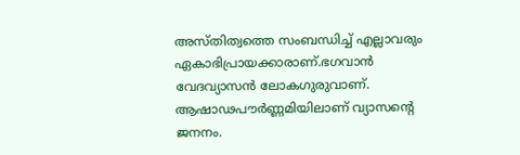അസ്തിത്വത്തെ സംബന്ധിച്ച്‌ എല്ലാവരും ഏകാഭിപ്രായക്കാരാണ്‌.ഭഗവാന്‍ വേദവ്യാസന്‍ ലോകഗുരുവാണ്‌. ആഷാഢപൗര്‍ണ്ണമിയിലാണ്‌ വ്യാസന്റെ ജനനം.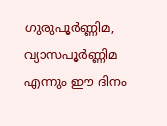ഗുരുപൂര്‍ണ്ണിമ, വ്യാസപൂര്‍ണ്ണിമ എന്നും ഈ ദിനം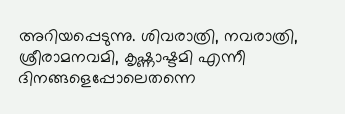അറിയപ്പെടുന്നു. ശിവരാത്രി, നവരാത്രി, ശ്രീരാമനവമി, കൃഷ്ണാഷ്ടമി എന്നീ ദിനങ്ങളെപ്പോലെതന്നെ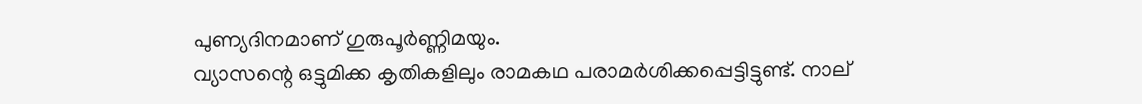പുണ്യദിനമാണ്‌ ഗുരുപൂര്‍ണ്ണിമയും.
വ്യാസന്റെ ഒട്ടുമിക്ക കൃതികളിലും രാമകഥ പരാമര്‍ശിക്കപ്പെട്ടിട്ടുണ്ട്‌. നാല്‌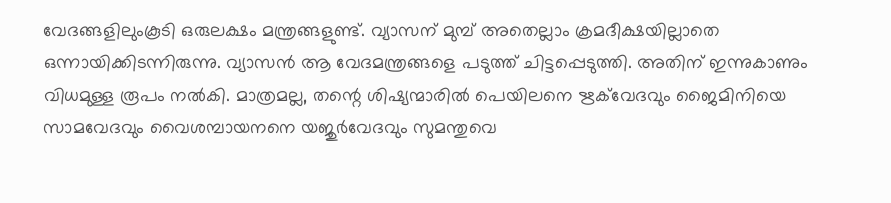വേദങ്ങളിലുംകൂടി ഒരുലക്ഷം മന്ത്രങ്ങളുണ്ട്‌. വ്യാസന്‌ മുമ്പ്‌ അതെല്ലാം ക്രമദീക്ഷയില്ലാതെ ഒന്നായിക്കിടന്നിരുന്നു. വ്യാസന്‍ ആ വേദമന്ത്രങ്ങളെ പടുത്ത്‌ ചിട്ടപ്പെടുത്തി. അതിന്‌ ഇന്നുകാണും വിധമുള്ള രൂപം നല്‍കി. മാത്രമല്ല, തന്റെ ശിഷ്യന്മാരില്‍ പെയിലനെ ഋക്‌വേദവും ജൈമിനിയെ സാമവേദവും വൈശമ്പായനനെ യജുര്‍വേദവും സുമന്തുവെ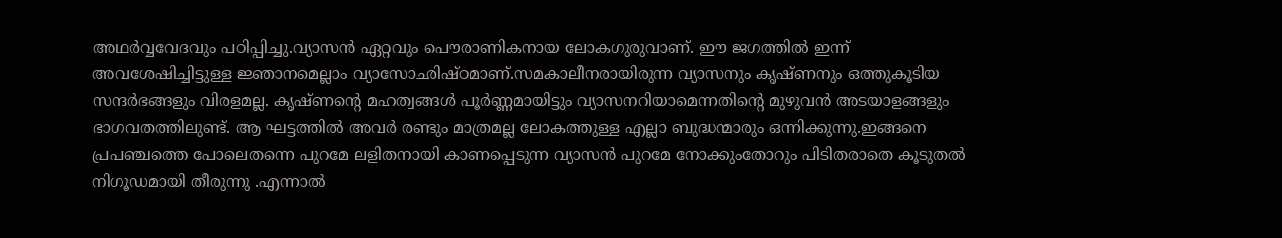അഥര്‍വ്വവേദവും പഠിപ്പിച്ചു.വ്യാസന്‍ ഏറ്റവും പൌരാണികനായ ലോകഗുരുവാണ്‌. ഈ ജഗത്തില്‍ ഇന്ന്‌ അവശേഷിച്ചിട്ടുള്ള ജ്ഞാനമെല്ലാം വ്യാസോഛിഷ്ഠമാണ്‌.സമകാലീനരായിരുന്ന വ്യാസനും കൃഷ്ണനും ഒത്തുകൂടിയ സന്ദര്‍ഭങ്ങളും വിരളമല്ല. കൃഷ്ണന്റെ മഹത്വങ്ങള്‍ പൂര്‍ണ്ണമായിട്ടും വ്യാസനറിയാമെന്നതിന്റെ മുഴുവന്‍ അടയാളങ്ങളും ഭാഗവതത്തിലുണ്ട്‌. ആ ഘട്ടത്തിൽ അവർ രണ്ടും മാത്രമല്ല ലോകത്തുള്ള എല്ലാ ബുദ്ധന്മാരും ഒന്നിക്കുന്നു.ഇങ്ങനെ പ്രപഞ്ചത്തെ പോലെതന്നെ പുറമേ ലളിതനായി കാണപ്പെടുന്ന വ്യാസൻ പുറമേ നോക്കുംതോറും പിടിതരാതെ കൂടുതൽ നിഗൂഡമായി തീരുന്നു .എന്നാൽ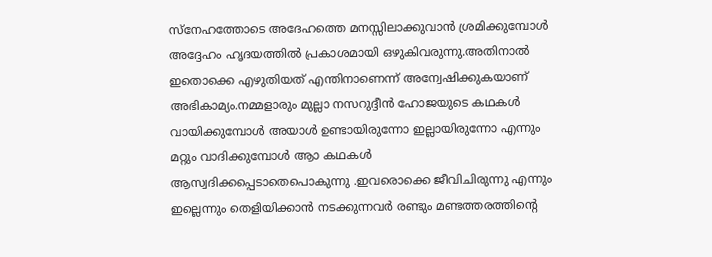സ്നേഹത്തോടെ അദേഹത്തെ മനസ്സിലാക്കുവാൻ ശ്രമിക്കുമ്പോൾ അദ്ദേഹം ഹൃദയത്തിൽ പ്രകാശമായി ഒഴുകിവരുന്നു.അതിനാൽ ഇതൊക്കെ എഴുതിയത് എന്തിനാണെന്ന് അന്വേഷിക്കുകയാണ് അഭികാമ്യം.നമ്മളാരും മുല്ലാ നസറുദ്ദീൻ ഹോജയുടെ കഥകൾ വായിക്കുമ്പോൾ അയാൾ ഉണ്ടായിരുന്നോ ഇല്ലായിരുന്നോ എന്നും മറ്റും വാദിക്കുമ്പോൾ ആാ കഥകൾ ആസ്വദിക്കപ്പെടാതെപൊകുന്നു .ഇവരൊക്കെ ജീവിചിരുന്നു എന്നും ഇല്ലെന്നും തെളിയിക്കാൻ നടക്കുന്നവർ രണ്ടും മണ്ടത്തരത്തിന്റെ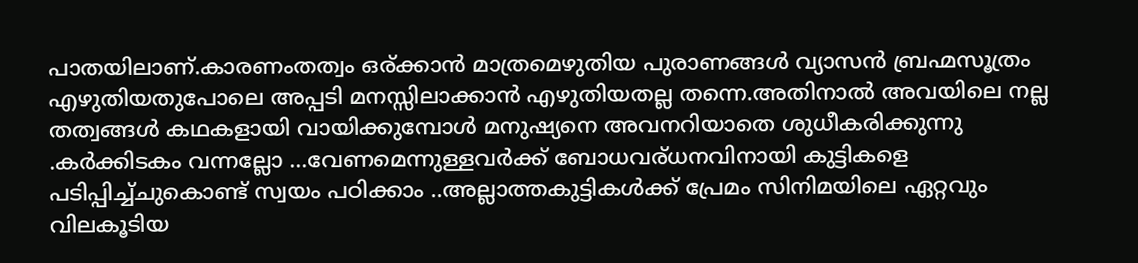പാതയിലാണ്.കാരണംതത്വം ഒര്ക്കാൻ മാത്രമെഴുതിയ പുരാണങ്ങൾ വ്യാസൻ ബ്രഹ്മസൂത്രം എഴുതിയതുപോലെ അപ്പടി മനസ്സിലാക്കാൻ എഴുതിയതല്ല തന്നെ.അതിനാൽ അവയിലെ നല്ല തത്വങ്ങൾ കഥകളായി വായിക്കുമ്പോൾ മനുഷ്യനെ അവനറിയാതെ ശുധീകരിക്കുന്നു .കർക്കിടകം വന്നല്ലോ ...വേണമെന്നുള്ളവർക്ക് ബോധവര്ധനവിനായി കുട്ടികളെ പടിപ്പിച്ച്ചുകൊണ്ട്‌ സ്വയം പഠിക്കാം ..അല്ലാത്തകുട്ടികൾക്ക് പ്രേമം സിനിമയിലെ ഏറ്റവും വിലകൂടിയ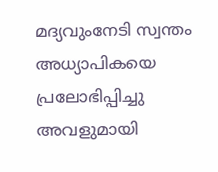മദ്യവുംനേടി സ്വന്തം അധ്യാപികയെ പ്രലോഭിപ്പിച്ചു അവളുമായി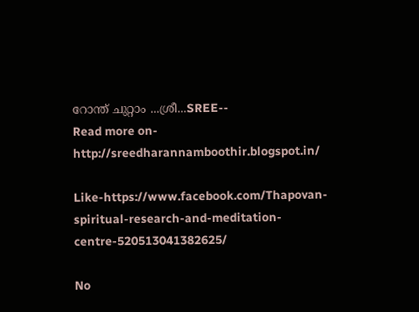റോന്ത് ചുറ്റാം ...ശ്രീ...SREE--
Read more on-
http://sreedharannamboothir.blogspot.in/

Like-https://www.facebook.com/Thapovan-spiritual-research-and-meditation-centre-520513041382625/

No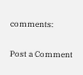comments:

Post a Comment